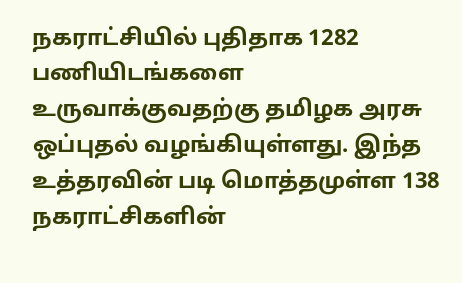நகராட்சியில் புதிதாக 1282 பணியிடங்களை உருவாக்குவதற்கு தமிழக அரசு ஒப்புதல் வழங்கியுள்ளது. இந்த உத்தரவின் படி மொத்தமுள்ள 138 நகராட்சிகளின்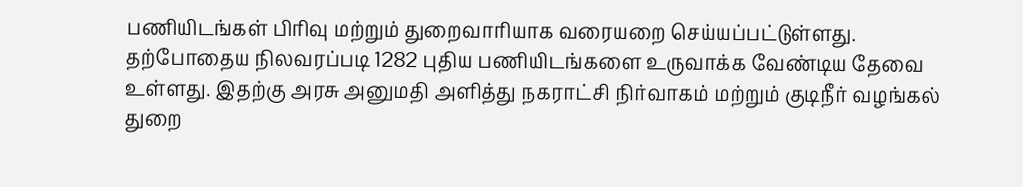பணியிடங்கள் பிரிவு மற்றும் துறைவாரியாக வரையறை செய்யப்பட்டுள்ளது. தற்போதைய நிலவரப்படி 1282 புதிய பணியிடங்களை உருவாக்க வேண்டிய தேவை உள்ளது. இதற்கு அரசு அனுமதி அளித்து நகராட்சி நிர்வாகம் மற்றும் குடிநீர் வழங்கல் துறை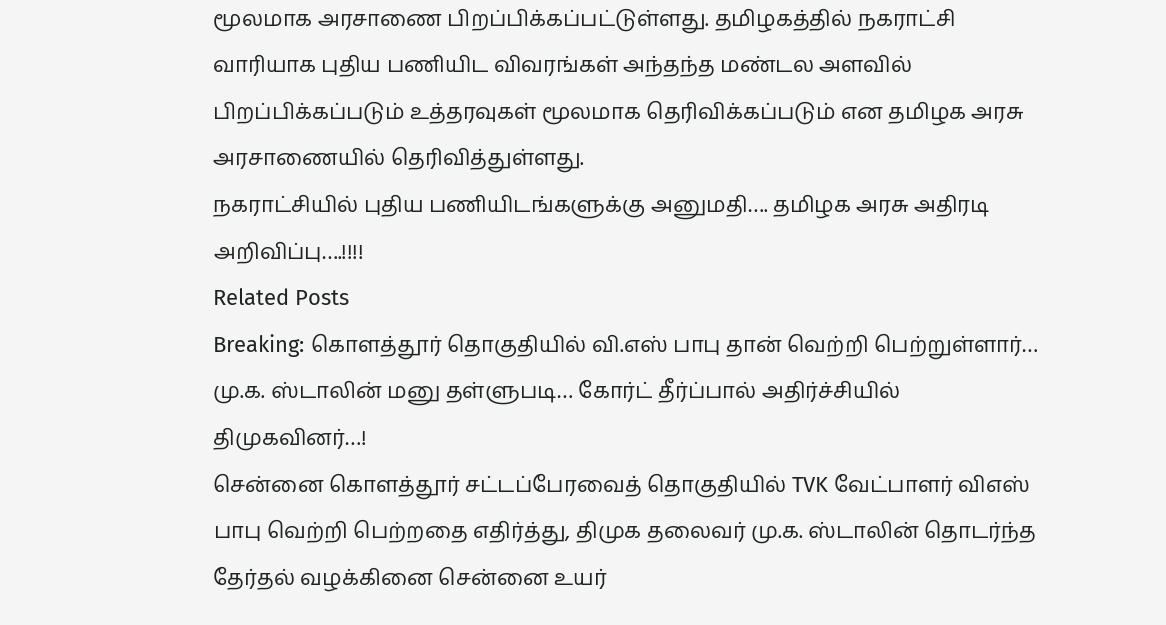மூலமாக அரசாணை பிறப்பிக்கப்பட்டுள்ளது. தமிழகத்தில் நகராட்சி வாரியாக புதிய பணியிட விவரங்கள் அந்தந்த மண்டல அளவில் பிறப்பிக்கப்படும் உத்தரவுகள் மூலமாக தெரிவிக்கப்படும் என தமிழக அரசு அரசாணையில் தெரிவித்துள்ளது.
நகராட்சியில் புதிய பணியிடங்களுக்கு அனுமதி…. தமிழக அரசு அதிரடி அறிவிப்பு….!!!!
Related Posts
Breaking: கொளத்தூர் தொகுதியில் வி.எஸ் பாபு தான் வெற்றி பெற்றுள்ளார்… மு.க. ஸ்டாலின் மனு தள்ளுபடி… கோர்ட் தீர்ப்பால் அதிர்ச்சியில் திமுகவினர்…!
சென்னை கொளத்தூர் சட்டப்பேரவைத் தொகுதியில் TVK வேட்பாளர் விஎஸ் பாபு வெற்றி பெற்றதை எதிர்த்து, திமுக தலைவர் மு.க. ஸ்டாலின் தொடர்ந்த தேர்தல் வழக்கினை சென்னை உயர்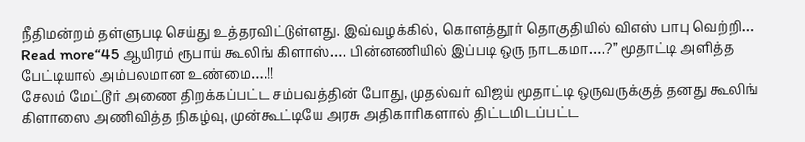நீதிமன்றம் தள்ளுபடி செய்து உத்தரவிட்டுள்ளது. இவ்வழக்கில், கொளத்தூர் தொகுதியில் விஎஸ் பாபு வெற்றி…
Read more“45 ஆயிரம் ரூபாய் கூலிங் கிளாஸ்…. பின்னணியில் இப்படி ஒரு நாடகமா….?” மூதாட்டி அளித்த பேட்டியால் அம்பலமான உண்மை….!!
சேலம் மேட்டூர் அணை திறக்கப்பட்ட சம்பவத்தின் போது, முதல்வர் விஜய் மூதாட்டி ஒருவருக்குத் தனது கூலிங் கிளாஸை அணிவித்த நிகழ்வு, முன்கூட்டியே அரசு அதிகாரிகளால் திட்டமிடப்பட்ட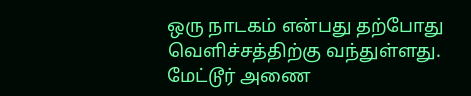ஒரு நாடகம் என்பது தற்போது வெளிச்சத்திற்கு வந்துள்ளது. மேட்டூர் அணை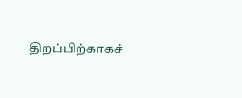திறப்பிற்காகச்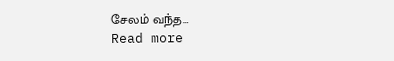சேலம் வந்த…
Read more